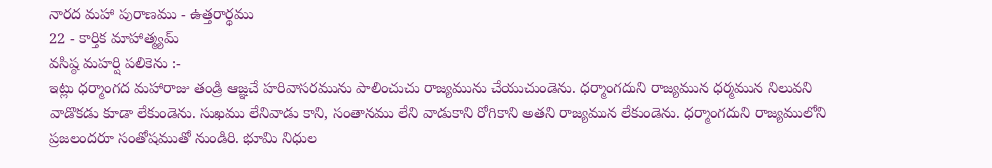నారద మహా పురాణము - ఉత్తరార్థము
22 - కార్తిక మాహాత్మ్యమ్
వసిష్ఠ మహర్షి పలికెను :-
ఇట్లు ధర్మాంగద మహారాజు తండ్రి ఆజ్ఞచే హరివాసరమును పాలించుచు రాజ్యమును చేయుచుండెను. ధర్మాంగదుని రాజ్యమున ధర్మమున నిలువని వాడొకడు కూడా లేకుండెను. సుఖము లేనివాడు కాని, సంతానము లేని వాడుకాని రోగికాని అతని రాజ్యమున లేకుండెను. ధర్మాంగదుని రాజ్యములోని ప్రజలందరూ సంతోషముతో నుండిరి. భూమి నిధుల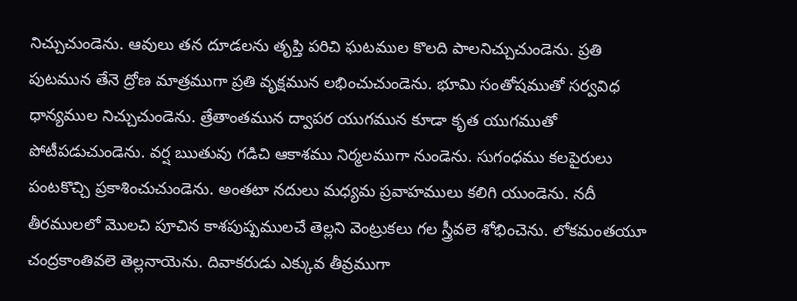నిచ్చుచుండెను. ఆవులు తన దూడలను తృప్తి పరిచి ఘటముల కొలది పాలనిచ్చుచుండెను. ప్రతి పుటమున తేనె ద్రోణ మాత్రముగా ప్రతి వృక్షమున లభించుచుండెను. భూమి సంతోషముతో సర్వవిధ ధాన్యముల నిచ్చుచుండెను. త్రేతాంతమున ద్వాపర యుగమున కూడా కృత యుగముతో పోటీపడుచుండెను. వర్ష ఋతువు గడిచి ఆకాశము నిర్మలముగా నుండెను. సుగంధము కలపైరులు పంటకొచ్చి ప్రకాశించుచుండెను. అంతటా నదులు మధ్యమ ప్రవాహములు కలిగి యుండెను. నదీ తీరములలో మొలచి పూచిన కాశపుష్పములచే తెల్లని వెంట్రుకలు గల స్త్రీవలె శోభించెను. లోకమంతయూ చంద్రకాంతివలె తెల్లనాయెను. దివాకరుడు ఎక్కువ తీవ్రముగా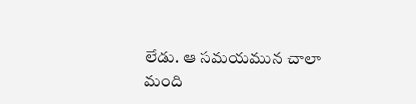లేడు. ఆ సమయమున చాలా మంది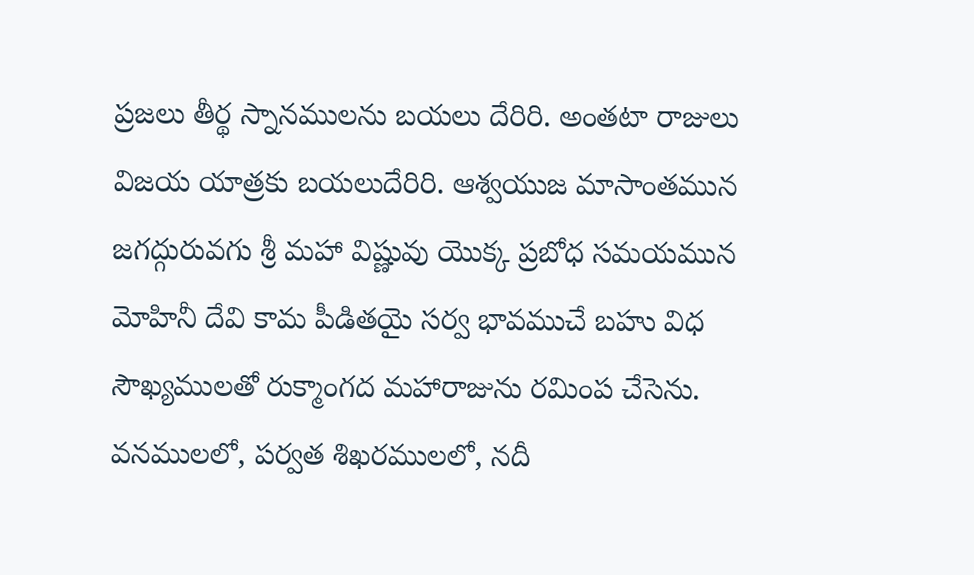ప్రజలు తీర్థ స్నానములను బయలు దేరిరి. అంతటా రాజులు విజయ యాత్రకు బయలుదేరిరి. ఆశ్వయుజ మాసాంతమున జగద్గురువగు శ్రీ మహా విష్ణువు యొక్క ప్రబోధ సమయమున మోహినీ దేవి కామ పీడితయై సర్వ భావముచే బహు విధ సౌఖ్యములతో రుక్మాంగద మహారాజును రమింప చేసెను. వనములలో, పర్వత శిఖరములలో, నదీ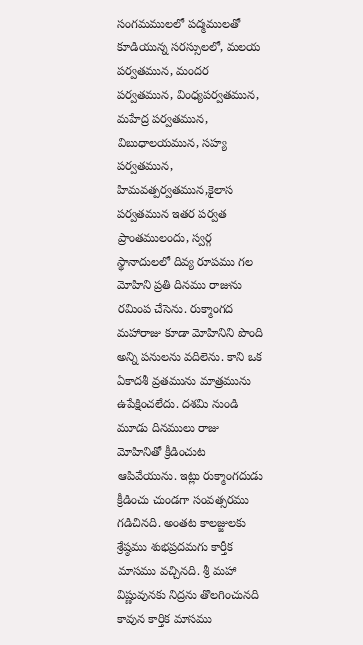సంగమములలో పద్మములతో కూడియున్న సరస్సులలో, మలయ పర్వతమున, మందర పర్వతమున, వింధ్యపర్వతమున, మహేద్ర పర్వతమున, విబుధాలయమున, సహ్య పర్వతమున, హిమవత్పర్వతమున,కైలాస పర్వతమున ఇతర పర్వత ప్రాంతములందు, స్వర్గ స్థానాదులలో దివ్య రూపము గల మోహిని ప్రతి దినము రాజును రమింప చేసెను. రుక్మాంగద మహారాజు కూడా మోహినిని పొంది అన్ని పనులను వదిలెను. కాని ఒక ఏకాదశీ వ్రతమును మాత్రమును ఉపేక్షించలేదు. దశమి నుండి మూడు దినములు రాజు మోహినితో క్రీడించుట ఆపివేయును. ఇట్లు రుక్మాంగదుడు క్రీడించు చుండగా సంవత్సరము గడిచినది. అంతట కాలజ్జులకు శ్రేష్ఠము శుభప్రదమగు కార్తీక మాసము వచ్చినది. శ్రీ మహా విష్ణువునకు నిద్రను తొలగించునది కావున కార్తిక మాసము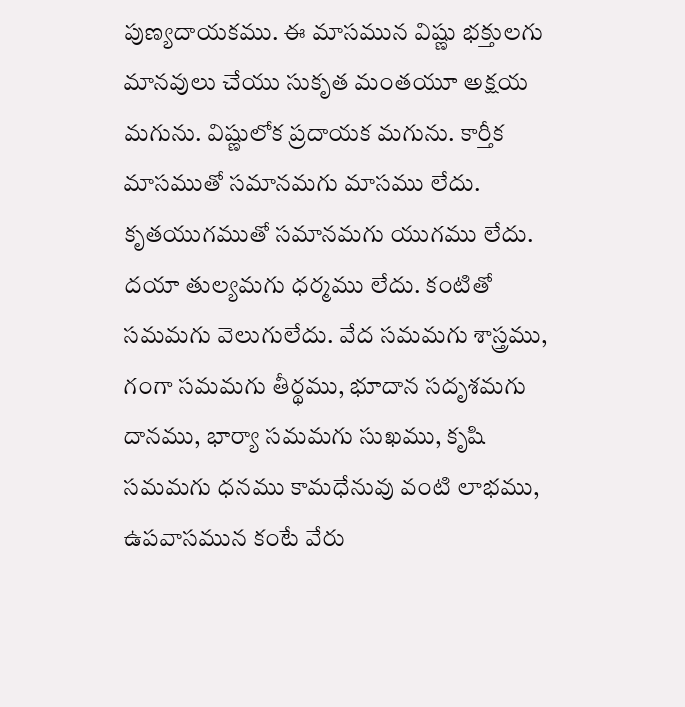పుణ్యదాయకము. ఈ మాసమున విష్ణు భక్తులగు మానవులు చేయు సుకృత మంతయూ అక్షయ మగును. విష్ణులోక ప్రదాయక మగును. కార్తీక మాసముతో సమానమగు మాసము లేదు. కృతయుగముతో సమానమగు యుగము లేదు. దయా తుల్యమగు ధర్మము లేదు. కంటితో సమమగు వెలుగులేదు. వేద సమమగు శాస్త్రము, గంగా సమమగు తీర్థము, భూదాన సదృశమగు దానము, భార్యా సమమగు సుఖము, కృషి సమమగు ధనము కామధేనువు వంటి లాభము, ఉపవాసమున కంటే వేరు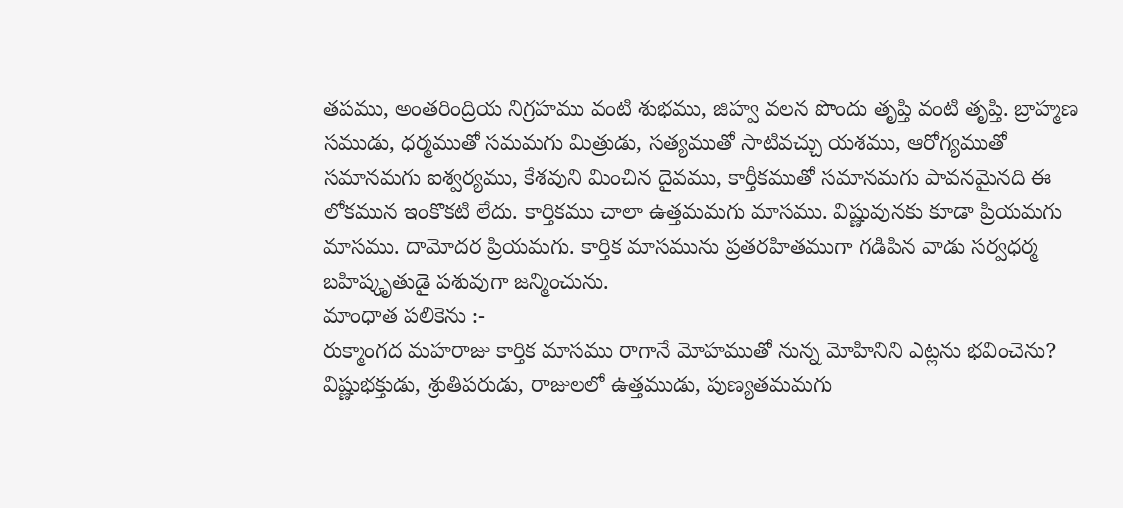తపము, అంతరింద్రియ నిగ్రహము వంటి శుభము, జిహ్వ వలన పొందు తృప్తి వంటి తృప్తి. బ్రాహ్మణ సముడు, ధర్మముతో సమమగు మిత్రుడు, సత్యముతో సాటివచ్చు యశము, ఆరోగ్యముతో సమానమగు ఐశ్వర్యము, కేశవుని మించిన దైవము, కార్తీకముతో సమానమగు పావనమైనది ఈ లోకమున ఇంకొకటి లేదు. కార్తికము చాలా ఉత్తమమగు మాసము. విష్ణువునకు కూడా ప్రియమగు మాసము. దామోదర ప్రియమగు. కార్తిక మాసమును ప్రతరహితముగా గడిపిన వాడు సర్వధర్మ బహిష్కృతుడై పశువుగా జన్మించును.
మాంధాత పలికెను :-
రుక్మాంగద మహరాజు కార్తిక మాసము రాగానే మోహముతో నున్న మోహినిని ఎట్లను భవించెను? విష్ణుభక్తుడు, శ్రుతిపరుడు, రాజులలో ఉత్తముడు, పుణ్యతమమగు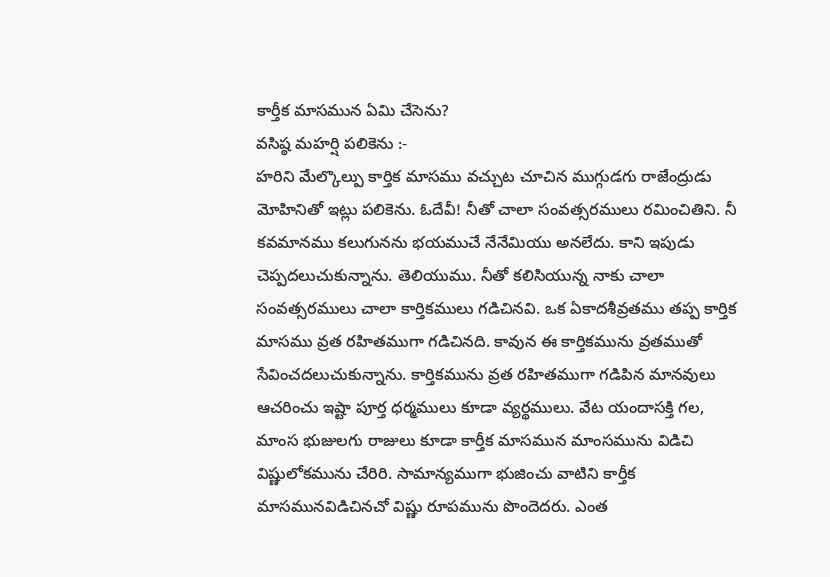కార్తీక మాసమున ఏమి చేసెను?
వసిష్ఠ మహర్షి పలికెను :-
హరిని మేల్కొల్పు కార్తిక మాసము వచ్చుట చూచిన ముగ్గుడగు రాజేంద్రుడు మోహినితో ఇట్లు పలికెను. ఓదేవీ! నీతో చాలా సంవత్సరములు రమించితిని. నీ కవమానము కలుగునను భయముచే నేనేమియు అనలేదు. కాని ఇపుడు చెప్పదలుచుకున్నాను. తెలియుము. నీతో కలిసియున్న నాకు చాలా సంవత్సరములు చాలా కార్తికములు గడిచినవి. ఒక ఏకాదశీవ్రతము తప్ప కార్తిక మాసము వ్రత రహితముగా గడిచినది. కావున ఈ కార్తికమును వ్రతముతో సేవించదలుచుకున్నాను. కార్తికమును వ్రత రహితముగా గడిపిన మానవులు ఆచరించు ఇష్టా పూర్త ధర్మములు కూడా వ్యర్థములు. వేట యందాసక్తి గల, మాంస భుజులగు రాజులు కూడా కార్తీక మాసమున మాంసమును విడిచి విష్ణులోకమును చేరిరి. సామాన్యముగా భుజించు వాటిని కార్తీక మాసమునవిడిచినచో విష్ణు రూపమును పొందెదరు. ఎంత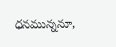ధనమున్ననూ,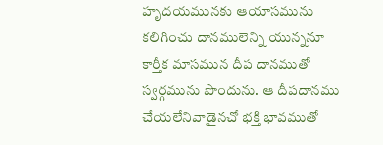హృదయమునకు ఆయాసమును కలిగించు దానములెన్ని యున్ననూ కార్తీక మాసమున దీప దానముతో స్వర్గమును పొందును. ఆ దీపదానము చేయలేనివాడైనచో భక్తి భావముతో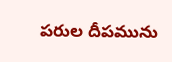పరుల దీపమును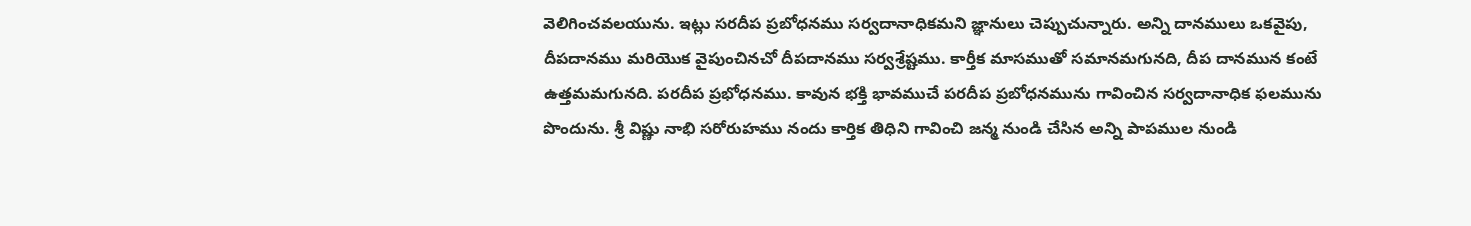వెలిగించవలయును. ఇట్లు సరదీప ప్రబోధనము సర్వదానాధికమని జ్ఞానులు చెప్పుచున్నారు. అన్ని దానములు ఒకవైపు, దీపదానము మరియొక వైపుంచినచో దీపదానము సర్వశ్రేష్టము. కార్తీక మాసముతో సమానమగునది, దీప దానమున కంటే ఉత్తమమగునది. పరదీప ప్రభోధనము. కావున భక్తి భావముచే పరదీప ప్రబోధనమును గావించిన సర్వదానాధిక ఫలమును పొందును. శ్రీ విష్ణు నాభి సరోరుహము నందు కార్తిక తిధిని గావించి జన్మ నుండి చేసిన అన్ని పాపముల నుండి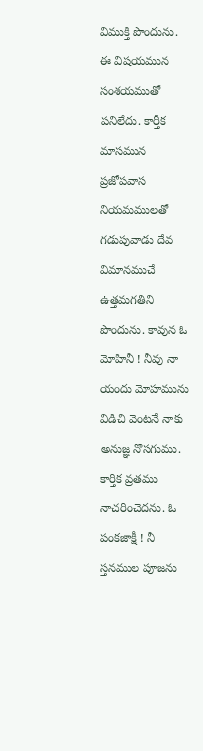విముక్తి పొందును. ఈ విషయమున సంశయముతో పనిలేదు. కార్తీక మాసమున ప్రజోపవాస నియమములతో గడుపువాడు దేవ విమానముచే ఉత్తమగతిని పొందును. కావున ఓ మోహినీ ! నీవు నా యందు మోహమును విడిచి వెంటనే నాకు అనుజ్ఞ నొసగుము. కార్తిక వ్రతము నాచరించెదను. ఓ పంకజాక్షీ ! నీ స్తనముల పూజను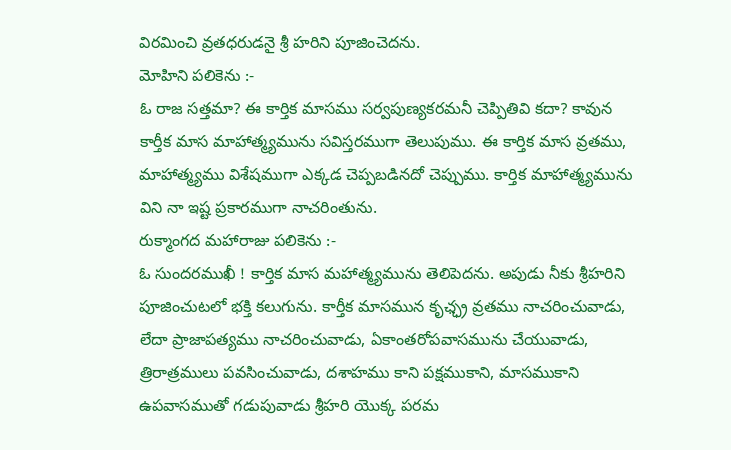విరమించి వ్రతధరుడనై శ్రీ హరిని పూజించెదను.
మోహిని పలికెను :-
ఓ రాజ సత్తమా? ఈ కార్తిక మాసము సర్వపుణ్యకరమనీ చెప్పితివి కదా? కావున కార్తీక మాస మాహాత్మ్యమును సవిస్తరముగా తెలుపుము. ఈ కార్తిక మాస వ్రతము, మాహాత్మ్యము విశేషముగా ఎక్కడ చెప్పబడినదో చెప్పుము. కార్తిక మాహాత్మ్యమును విని నా ఇష్ట ప్రకారముగా నాచరింతును.
రుక్మాంగద మహారాజు పలికెను :-
ఓ సుందరముఖీ ! కార్తిక మాస మహాత్మ్యమును తెలిపెదను. అపుడు నీకు శ్రీహరిని పూజించుటలో భక్తి కలుగును. కార్తీక మాసమున కృఛ్ఛ్ర వ్రతము నాచరించువాడు, లేదా ప్రాజాపత్యము నాచరించువాడు, ఏకాంతరోపవాసమును చేయువాడు, త్రిరాత్రములు పవసించువాడు, దశాహము కాని పక్షముకాని, మాసముకాని ఉపవాసముతో గడుపువాడు శ్రీహరి యొక్క పరమ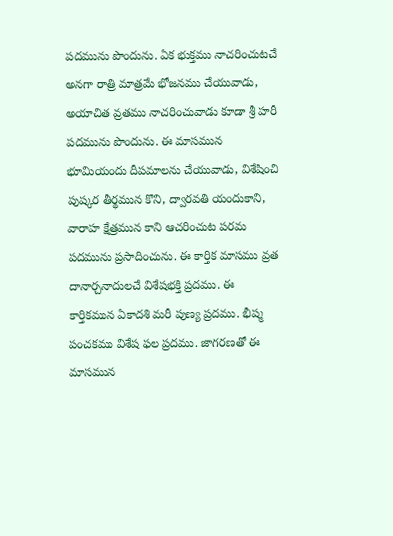పదమును పొందును. ఏక భుక్తము నాచరించుటచే అనగా రాత్రి మాత్రమే భోజనము చేయువాడు, అయాచిత వ్రతము నాచరించువాడు కూడా శ్రీ హరీ పదమును పొందును. ఈ మాసమున భూమియందు దీపమాలను చేయువాడు, విశేషించి పుష్కర తీర్థమున కొని, ద్వారవతి యందుకాని, వారాహ క్షేత్రమున కాని ఆచరించుట పరమ పదమును ప్రసాదించును. ఈ కార్తిక మాసము వ్రత దానార్చనాదులచే విశేషభక్తి ప్రదము. ఈ కార్తికమున ఏకాదశి మరీ పుణ్య ప్రదము. భీష్మ పంచకము విశేష ఫల ప్రదము. జాగరణతో ఈ మాసమున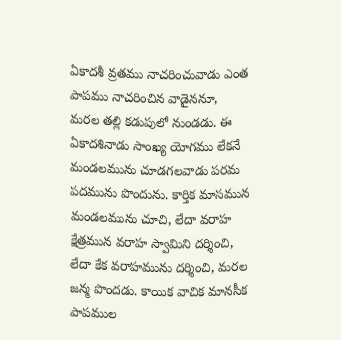ఏకాదశీ వ్రతము నాచరించువాడు ఎంత పాపము నాచరించిన వాడైననూ, మరల తల్లి కడుపులో నుండడు. ఈ ఏకాదశినాడు సాంఖ్య యోగము లేకనే మండలమును చూడగలవాడు పరమ పదమును పొందును. కార్తిక మాసమున మండలమును చూచి, లేదా వరాహ క్షేత్రమున వరాహ స్వామిని దర్శించి, లేదా కేక వరాహమును దర్శించి, మరల జన్మ పొందడు. కాయిక వాచిక మానసీక పాపముల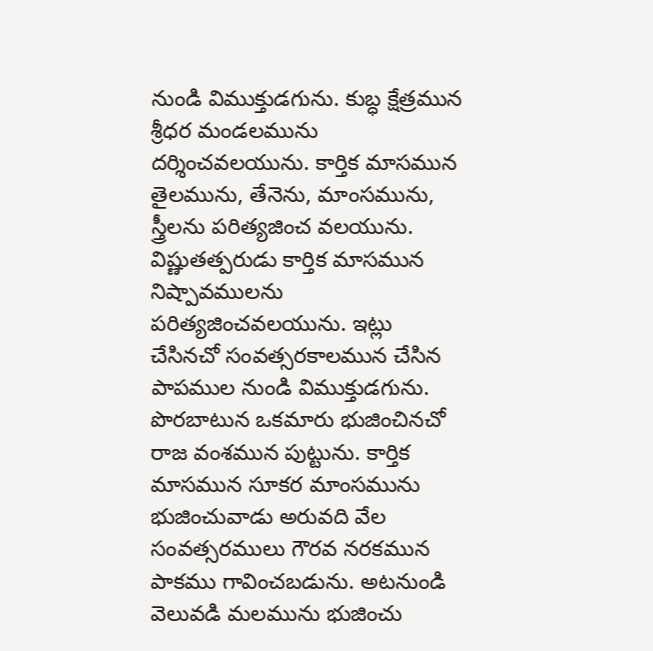నుండి విముక్తుడగును. కుబ్ధ క్షేత్రమున శ్రీధర మండలమును దర్శించవలయును. కార్తిక మాసమున తైలమును, తేనెను, మాంసమును, స్త్రీలను పరిత్యజించ వలయును. విష్ణుతత్పరుడు కార్తిక మాసమున నిష్పావములను పరిత్యజించవలయును. ఇట్లు చేసినచో సంవత్సరకాలమున చేసిన పాపముల నుండి విముక్తుడగును. పొరబాటున ఒకమారు భుజించినచో రాజ వంశమున పుట్టును. కార్తిక మాసమున సూకర మాంసమును భుజించువాడు అరువది వేల సంవత్సరములు గౌరవ నరకమున పాకము గావించబడును. అటనుండి వెలువడి మలమును భుజించు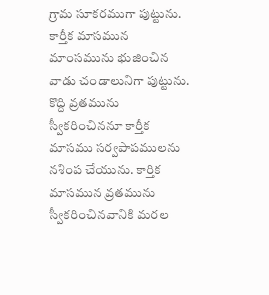గ్రామ సూకరముగా పుట్టును. కార్తీక మాసమున మాంసమును భుజించిన వాడు చండాలునిగా పుట్టును. కొద్ది వ్రతమును స్వీకరించిననూ కార్తీక మాసము సర్వపాపములను నశింప చేయును. కార్తిక మాసమున వ్రతమును స్వీకరించినవానికి మరల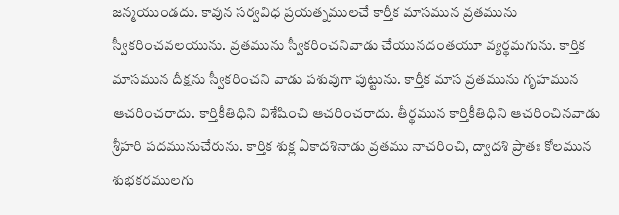జన్మయుండదు. కావున సర్వవిధ ప్రయత్నములచే కార్తీక మాసమున వ్రతమును స్వీకరించవలయును. వ్రతమును స్వీకరించనివాడు చేయునదంతయూ వ్యర్థమగును. కార్తిక మాసమున దీక్షను స్వీకరించని వాడు పశువుగా పుట్టును. కార్తీక మాస వ్రతమును గృహమున ఆచరించరాదు. కార్తికీతిధిని విశేషించి ఆచరించరాదు. తీర్థమున కార్తికీతిధిని ఆచరించినవాడు శ్రీహరి పదమునుచేరును. కార్తిక శుక్ల ఏకాదశినాడు వ్రతము నాచరించి, ద్వాదశి ప్రాతః కోలమున శుభకరములగు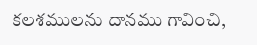కలశములను దానము గావించి,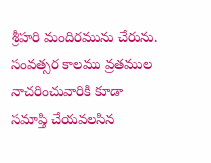శ్రీహరి మందిరమును చేరును. సంవత్సర కాలము వ్రతముల నాచరించువారికి కూడా సమాప్తి చేయవలసిన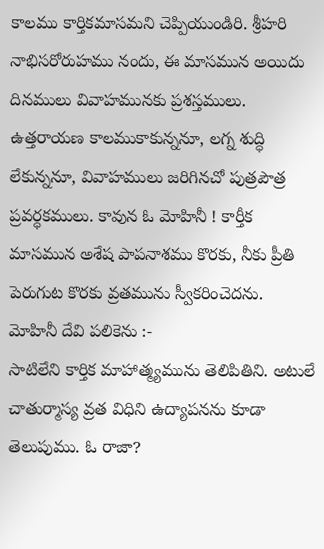కాలము కార్తికమాసమని చెప్పియుండిరి. శ్రీహరి నాభిసరోరుహము నందు, ఈ మాసమున అయిదు దినములు వివాహమునకు ప్రశస్తములు. ఉత్తరాయణ కాలముకాకున్ననూ, లగ్న శుద్ధి లేకున్ననూ, వివాహములు జరిగినచో పుత్రపౌత్ర ప్రవర్ధకములు. కావున ఓ మోహినీ ! కార్తీక మాసమున అశేష పాపనాశము కొరకు, నీకు ప్రీతి పెరుగుట కొరకు వ్రతమును స్వీకరించెదను.
మోహినీ దేవి పలికెను :-
సాటిలేని కార్తిక మాహాత్మ్యమును తెలిపితిని. అటులే చాతుర్మాస్య వ్రత విధిని ఉద్యాపనను కూడా తెలుపుము. ఓ రాజా?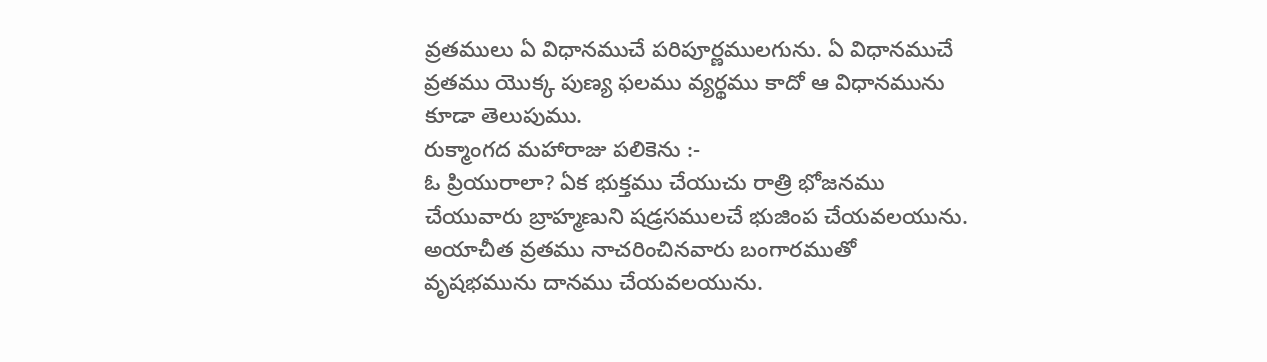వ్రతములు ఏ విధానముచే పరిపూర్ణములగును. ఏ విధానముచే వ్రతము యొక్క పుణ్య ఫలము వ్యర్థము కాదో ఆ విధానమును కూడా తెలుపుము.
రుక్మాంగద మహారాజు పలికెను :-
ఓ ప్రియురాలా? ఏక భుక్తము చేయుచు రాత్రి భోజనము చేయువారు బ్రాహ్మణుని షడ్రసములచే భుజింప చేయవలయును. అయాచీత వ్రతము నాచరించినవారు బంగారముతో వృషభమును దానము చేయవలయును.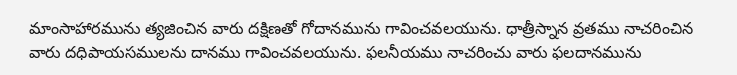మాంసాహారమును త్యజించిన వారు దక్షిణతో గోదానమును గావించవలయును. ధాత్రీస్నాన వ్రతము నాచరించిన వారు దధిపాయసములను దానము గావించవలయును. ఫలనీయము నాచరించు వారు ఫలదానమును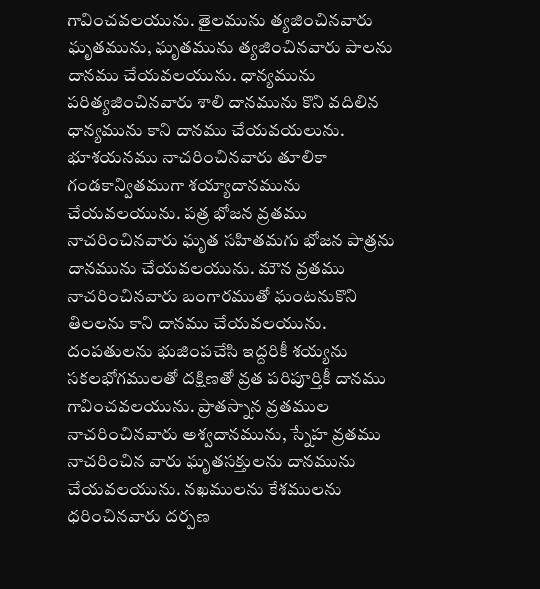గావించవలయును. తైలమును త్యజించినవారు ఘృతమును, ఘృతమును త్యజించినవారు పాలను దానము చేయవలయును. ధాన్యమును పరిత్యజించినవారు శాలి దానమును కొని వదిలిన ధాన్యమును కాని దానము చేయవయలును. భూశయనము నాచరించినవారు తూలికా గండకాన్వితముగా శయ్యాదానమును చేయవలయును. పత్ర భోజన వ్రతము నాచరించినవారు ఘృత సహితమగు భోజన పాత్రను దానమును చేయవలయును. మౌన వ్రతము నాచరించినవారు బంగారముతో ఘంటనుకొని తిలలను కాని దానము చేయవలయును. దంపతులను భుజింపచేసి ఇద్దరికీ శయ్యను సకలభోగములతో దక్షిణతో వ్రత పరిపూర్తికీ దానము గావించవలయును. ప్రాతస్నాన వ్రతముల నాచరించినవారు అశ్వదానమును, స్నేహ వ్రతము నాచరించిన వారు ఘృతసక్తులను దానమును చేయవలయును. నఖములను కేశములను ధరించినవారు దర్పణ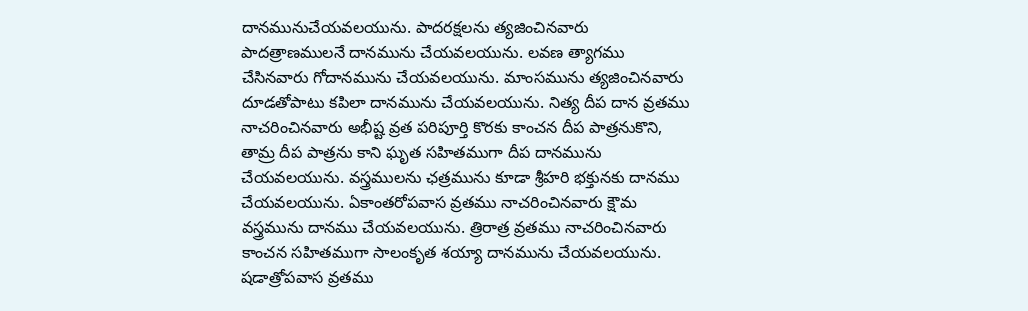దానమునుచేయవలయును. పాదరక్షలను త్యజించినవారు పాదత్రాణములనే దానమును చేయవలయును. లవణ త్యాగము చేసినవారు గోదానమును చేయవలయును. మాంసమును త్యజించినవారు దూడతోపాటు కపిలా దానమును చేయవలయును. నిత్య దీప దాన వ్రతము నాచరించినవారు అభీష్ట వ్రత పరిపూర్తి కొరకు కాంచన దీప పాత్రనుకొని, తామ్ర దీప పాత్రను కాని ఘృత సహితముగా దీప దానమును చేయవలయును. వస్త్రములను ఛత్రమును కూడా శ్రీహరి భక్తునకు దానము చేయవలయును. ఏకాంతరోపవాస వ్రతము నాచరించినవారు క్షౌమ వస్త్రమును దానము చేయవలయును. త్రిరాత్ర వ్రతము నాచరించినవారు కాంచన సహితముగా సాలంకృత శయ్యా దానమును చేయవలయును. షడాత్రోపవాస వ్రతము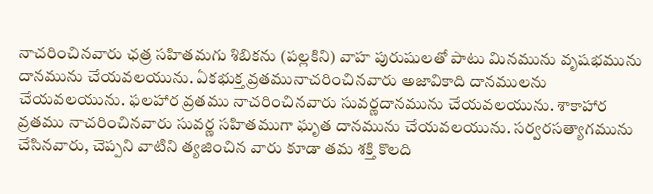నాచరించినవారు ఛత్ర సహితమగు శిబికను (పల్లకిని) వాహ పురుషులతో పాటు మినమును వృషభమును దానమును చేయవలయును. ఏకభుక్త వ్రతమునాచరించినవారు అజావికాది దానములను చేయవలయును. ఫలహార వ్రతము నాచరించినవారు సువర్ణదానమును చేయవలయును. శాకాహార వ్రతము నాచరించినవారు సువర్ణ సహితముగా ఘృత దానమును చేయవలయును. సర్వరసత్యాగమును చేసినవారు, చెప్పని వాటిని త్యజించిన వారు కూడా తమ శక్తి కొలది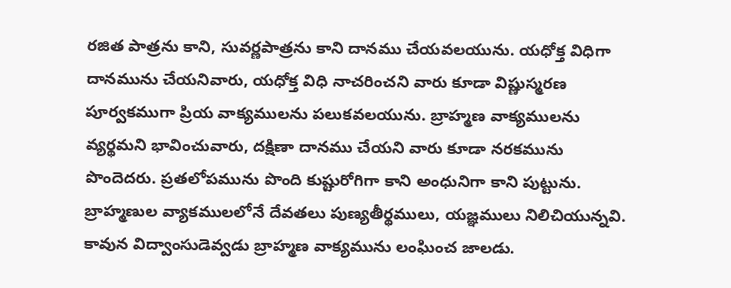రజిత పాత్రను కాని, సువర్ణపాత్రను కాని దానము చేయవలయును. యధోక్త విధిగా దానమును చేయనివారు, యధోక్త విధి నాచరించని వారు కూడా విష్ణుస్మరణ పూర్వకముగా ప్రియ వాక్యములను పలుకవలయును. బ్రాహ్మణ వాక్యములను వ్యర్థమని భావించువారు, దక్షిణా దానము చేయని వారు కూడా నరకమును పొందెదరు. ప్రతలోపమును పొంది కుష్టురోగిగా కాని అంధునిగా కాని పుట్టును. బ్రాహ్మణుల వ్యాకములలోనే దేవతలు పుణ్యతీర్థములు, యజ్ఞములు నిలిచియున్నవి. కావున విద్వాంసుడెవ్వడు బ్రాహ్మణ వాక్యమును లంఘించ జాలడు.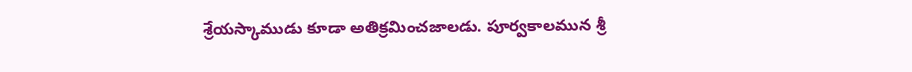శ్రేయస్కాముడు కూడా అతిక్రమించజాలడు. పూర్వకాలమున శ్రీ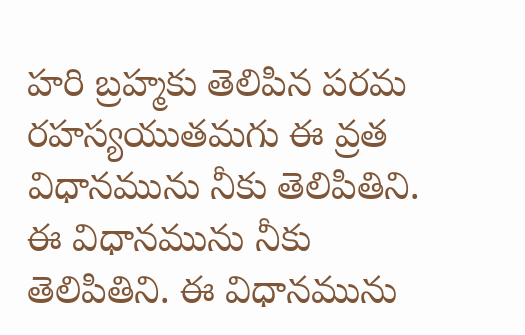హరి బ్రహ్మకు తెలిపిన పరమ రహస్యయుతమగు ఈ వ్రత విధానమును నీకు తెలిపితిని. ఈ విధానమును నీకు తెలిపితిని. ఈ విధానమును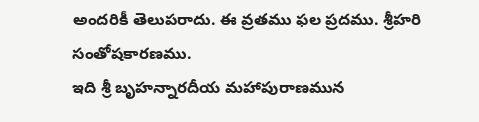అందరికీ తెలుపరాదు. ఈ వ్రతము ఫల ప్రదము. శ్రీహరి సంతోషకారణము.
ఇది శ్రీ బృహన్నారదీయ మహాపురాణమున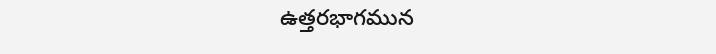ఉత్తరభాగమున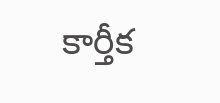కార్తీక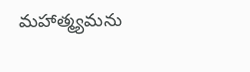మహాత్మ్యమను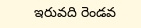ఇరువది రెండవ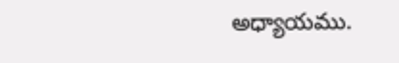అధ్యాయము.